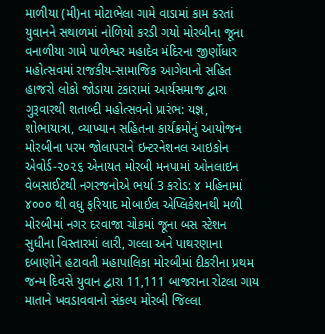માળીયા (મી)ના મોટાભેલા ગામે વાડામાં કામ કરતાં યુવાનને સથાળમાં નોળિયો કરડી ગયો મોરબીના જૂના વનાળીયા ગામે પાળેશ્વર મહાદેવ મંદિરના જીર્ણોધાર મહોત્સવમાં રાજકીય-સામાજિક આગેવાનો સહિત હાજરો લોકો જોડાયા ટંકારામાં આર્યસમાજ દ્વારા ગુરૂવારથી શતાબ્દી મહોત્સવનો પ્રારંભ: યજ્ઞ, શોભાયાત્રા, વ્યાખ્યાન સહિતના કાર્યક્રમોનું આયોજન મોરબીના પરમ જોલાપરાને ઇન્ટરનેશનલ આઇકોન એવોર્ડ-૨૦૨૬ એનાયત મોરબી મનપામાં ઓનલાઇન વેબસાઈટથી નગરજનોએ ભર્યા 3 કરોડ: ૪ મહિનામાં ૪૦૦૦ થી વધુ ફરિયાદ મોબાઈલ એપ્લિકેશનથી મળી મોરબીમાં નગર દરવાજા ચોકમાં જૂના બસ સ્ટેશન સુધીના વિસ્તારમાં લારી, ગલ્લા અને પાથરણાના દબાણોને હટાવતી મહાપાલિકા મોરબીમાં દીકરીના પ્રથમ જન્મ દિવસે યુવાન દ્વારા 11,111 બાજરાના રોટલા ગાય માતાને ખવડાવવાનો સંકલ્પ મોરબી જિલ્લા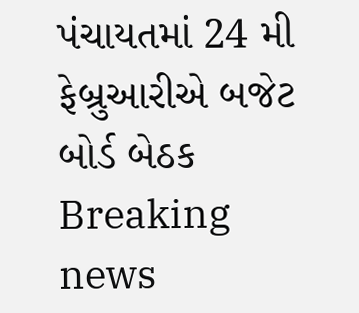પંચાયતમાં 24 મી ફેબ્રુઆરીએ બજેટ બોર્ડ બેઠક
Breaking news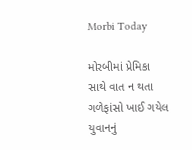Morbi Today

મોરબીમાં પ્રેમિકા સાથે વાત ન થતા ગળેફાંસો ખાઈ ગયેલ યુવાનનું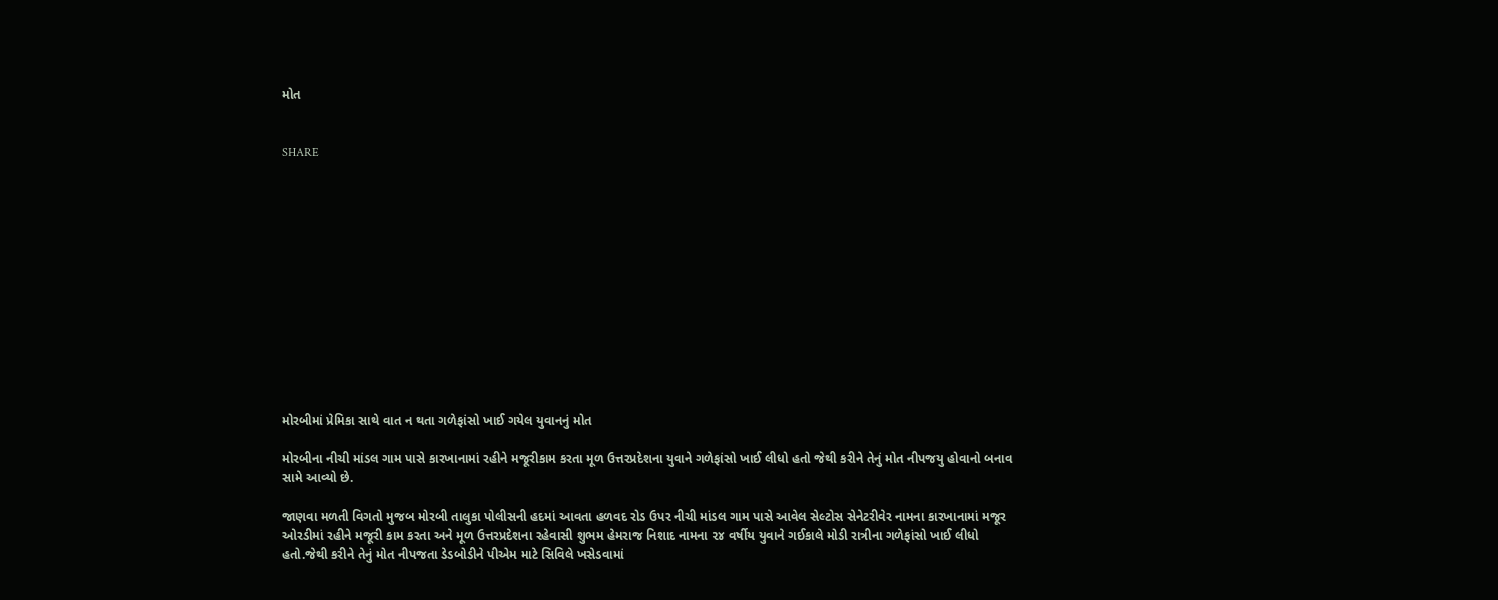મોત


SHARE













મોરબીમાં પ્રેમિકા સાથે વાત ન થતા ગળેફાંસો ખાઈ ગયેલ યુવાનનું મોત

મોરબીના નીચી માંડલ ગામ પાસે કારખાનામાં રહીને મજૂરીકામ કરતા મૂળ ઉત્તરપ્રદેશના યુવાને ગળેફાંસો ખાઈ લીધો હતો જેથી કરીને તેનું મોત નીપજયુ હોવાનો બનાવ સામે આવ્યો છે.

જાણવા મળતી વિગતો મુજબ મોરબી તાલુકા પોલીસની હદમાં આવતા હળવદ રોડ ઉપર નીચી માંડલ ગામ પાસે આવેલ સેલ્ટોસ સેનેટરીવેર નામના કારખાનામાં મજૂર ઓરડીમાં રહીને મજૂરી કામ કરતા અને મૂળ ઉત્તરપ્રદેશના રહેવાસી શુભમ હેમરાજ નિશાદ નામના ૨૪ વર્ષીય યુવાને ગઈકાલે મોડી રાત્રીના ગળેફાંસો ખાઈ લીધો હતો.જેથી કરીને તેનું મોત નીપજતા ડેડબોડીને પીએમ માટે સિવિલે ખસેડવામાં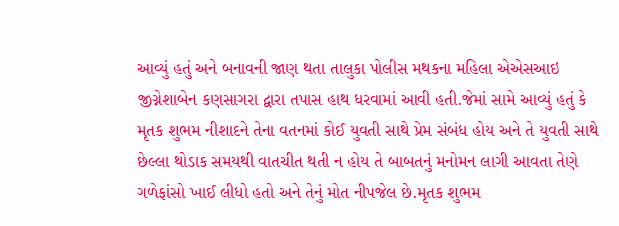આવ્યું હતું અને બનાવની જાણ થતા તાલુકા પોલીસ મથકના મહિલા એએસઆઇ જીગ્નેશાબેન કણસાગરા દ્વારા તપાસ હાથ ધરવામાં આવી હતી.જેમાં સામે આવ્યું હતું કે મૃતક શુભમ નીશાદને તેના વતનમાં કોઈ યુવતી સાથે પ્રેમ સંબંધ હોય અને તે યુવતી સાથે છેલ્લા થોડાક સમયથી વાતચીત થતી ન હોય તે બાબતનું મનોમન લાગી આવતા તેણે ગળેફાંસો ખાઈ લીધો હતો અને તેનું મોત નીપજેલ છે.મૃતક શુભમ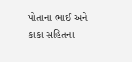પોતાના ભાઈ અને કાકા સહિતના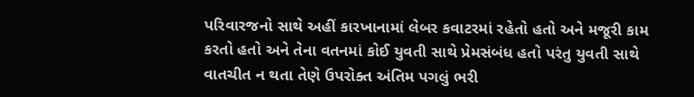પરિવારજનો સાથે અહીં કારખાનામાં લેબર કવાટરમાં રહેતો હતો અને મજૂરી કામ કરતો હતો અને તેના વતનમાં કોઈ યુવતી સાથે પ્રેમસંબંધ હતો પરંતુ યુવતી સાથે વાતચીત ન થતા તેણે ઉપરોક્ત અંતિમ પગલું ભરી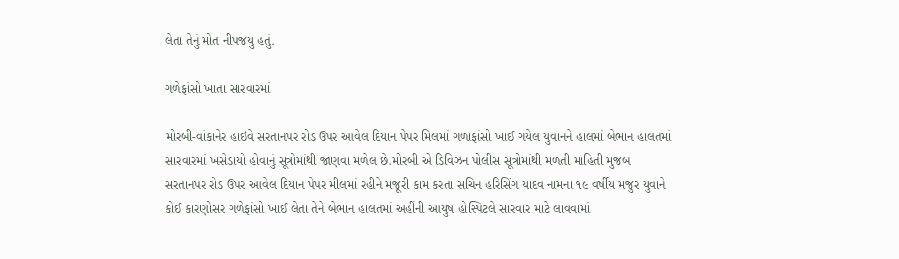લેતા તેનું મોત નીપજયુ હતું.

ગળેફાંસો ખાતા સારવારમાં

મોરબી-વાંકાનેર હાઇવે સરતાનપર રોડ ઉપર આવેલ દિયાન પેપર મિલમાં ગળાફાંસો ખાઈ ગયેલ યુવાનને હાલમાં બેભાન હાલતમાં સારવારમાં ખસેડાયો હોવાનું સૂત્રોમાંથી જાણવા મળેલ છે.મોરબી એ ડિવિઝન પોલીસ સૂત્રોમાંથી મળતી માહિતી મુજબ સરતાનપર રોડ ઉપર આવેલ દિયાન પેપર મીલમાં રહીને મજૂરી કામ કરતા સચિન હરિસિંગ યાદવ નામના ૧૯ વર્ષીય મજુર યુવાને કોઈ કારણોસર ગળેફાંસો ખાઈ લેતા તેને બેભાન હાલતમાં અહીંની આયુષ હોસ્પિટલે સારવાર માટે લાવવામાં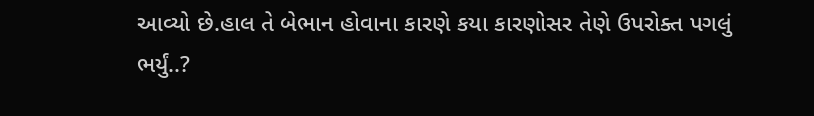આવ્યો છે.હાલ તે બેભાન હોવાના કારણે કયા કારણોસર તેણે ઉપરોક્ત પગલું ભર્યું..?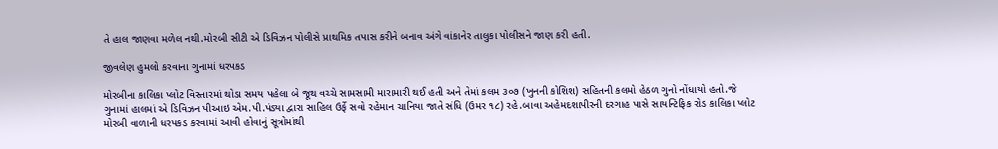તે હાલ જાણવા મળેલ નથી.મોરબી સીટી એ ડિવિઝન પોલીસે પ્રાથમિક તપાસ કરીને બનાવ અંગે વાંકાનેર તાલુકા પોલીસને જાણ કરી હતી.

જીવલેણ હુમલો કરવાના ગુનામાં ધરપકડ

મોરબીના કાલિકા પ્લોટ વિસ્તારમાં થોડા સમય પહેલા બે જૂથ વચ્ચે સામસામી મારામારી થઈ હતી અને તેમાં કલમ ૩૦૭ (ખુનની કોશિશ) સહિતની કલમો હેઠળ ગુનો નોંધાયો હતો.જે ગુનામાં હાલમાં એ ડિવિઝન પીઆઇ એમ.પી.પંડ્યા દ્વારા સાહિલ ઉર્ફે સવો રહેમાન ચાનિયા જાતે સંધિ (ઉમર ૧૮) રહે.બાવા અહેમદશાપીરની દરગાહ પાસે સાયન્ટિફિક રોડ કાલિકા પ્લોટ મોરબી વાળાની ધરપકડ કરવામાં આવી હોવાનું સૂત્રોમાંથી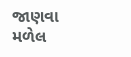જાણવા મળેલ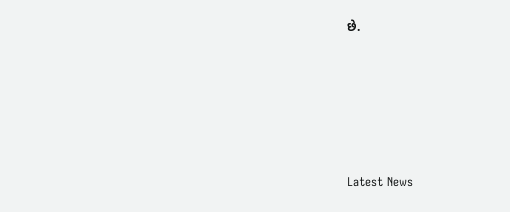છે.






Latest News